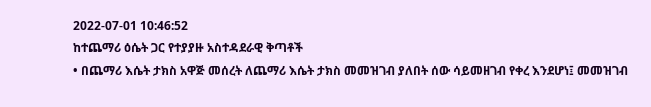2022-07-01 10:46:52
ከተጨማሪ ዕሴት ጋር የተያያዙ አስተዳደራዊ ቅጣቶች
• በጨማሪ እሴት ታክስ አዋጅ መሰረት ለጨማሪ እሴት ታክስ መመዝገብ ያለበት ሰው ሳይመዘገብ የቀረ እንደሆነ፤ መመዝገብ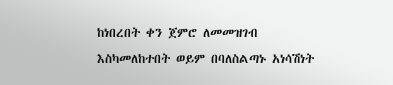ከነበረበት ቀን ጀምሮ ለመመዝገብ እስካመለከተበት ወይም በባለስልጣኑ አነሳሽነት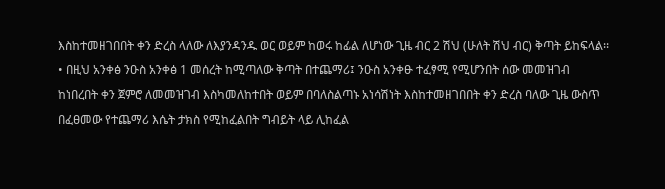እስከተመዘገበበት ቀን ድረስ ላለው ለእያንዳንዱ ወር ወይም ከወሩ ከፊል ለሆነው ጊዜ ብር 2 ሽህ (ሁለት ሽህ ብር) ቅጣት ይከፍላል፡፡
• በዚህ አንቀፅ ንዑስ አንቀፅ 1 መሰረት ከሚጣለው ቅጣት በተጨማሪ፤ ንዑስ አንቀፁ ተፈፃሚ የሚሆንበት ሰው መመዝገብ ከነበረበት ቀን ጀምሮ ለመመዝገብ እስካመለከተበት ወይም በባለስልጣኑ አነሳሽነት እስከተመዘገበበት ቀን ድረስ ባለው ጊዜ ውስጥ በፈፀመው የተጨማሪ እሴት ታክስ የሚከፈልበት ግብይት ላይ ሊከፈል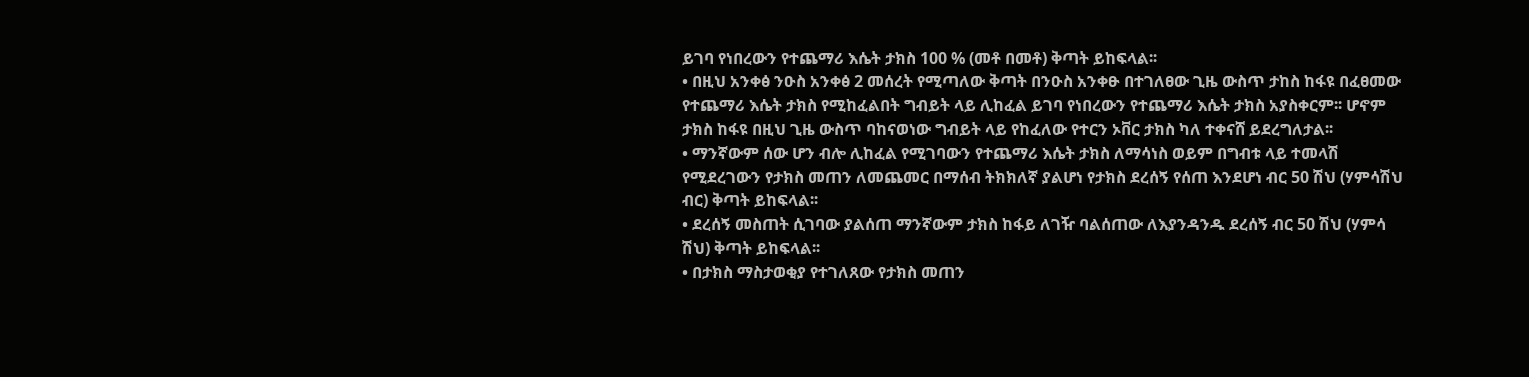ይገባ የነበረውን የተጨማሪ እሴት ታክስ 100 % (መቶ በመቶ) ቅጣት ይከፍላል፡፡
• በዚህ አንቀፅ ንዑስ አንቀፅ 2 መሰረት የሚጣለው ቅጣት በንዑስ አንቀፁ በተገለፀው ጊዜ ውስጥ ታከስ ከፋዩ በፈፀመው የተጨማሪ እሴት ታክስ የሚከፈልበት ግብይት ላይ ሊከፈል ይገባ የነበረውን የተጨማሪ እሴት ታክስ አያስቀርም፡፡ ሆኖም ታክስ ከፋዩ በዚህ ጊዜ ውስጥ ባከናወነው ግብይት ላይ የከፈለው የተርን ኦቨር ታክስ ካለ ተቀናሸ ይደረግለታል፡፡
• ማንኛውም ሰው ሆን ብሎ ሊከፈል የሚገባውን የተጨማሪ እሴት ታክስ ለማሳነስ ወይም በግብቱ ላይ ተመላሽ የሚደረገውን የታክስ መጠን ለመጨመር በማሰብ ትክክለኛ ያልሆነ የታክስ ደረሰኝ የሰጠ እንደሆነ ብር 50 ሽህ (ሃምሳሽህ ብር) ቅጣት ይከፍላል፡፡
• ደረሰኝ መስጠት ሲገባው ያልሰጠ ማንኛውም ታክስ ከፋይ ለገዥ ባልሰጠው ለእያንዳንዱ ደረሰኝ ብር 50 ሽህ (ሃምሳ ሽህ) ቅጣት ይከፍላል፡፡
• በታክስ ማስታወቂያ የተገለጸው የታክስ መጠን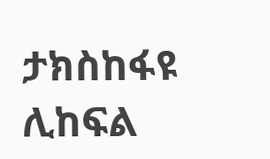ታክስከፋዩ ሊከፍል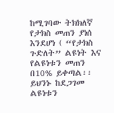ከሚገባው ትክክለኛ የታክስ መጠን ያነሰ እንደሆነ ( “የታክስ ጉድለት” ልዩነት እና የልዩነቱን መጠን በ10% ይቀጣል፡፡ይህንኑ ከደጋገመ ልዩነቱን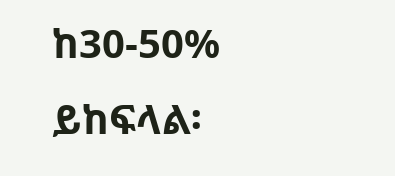ከ30-50% ይከፍላል፡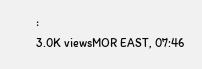፡
3.0K viewsMOR EAST, 07:46